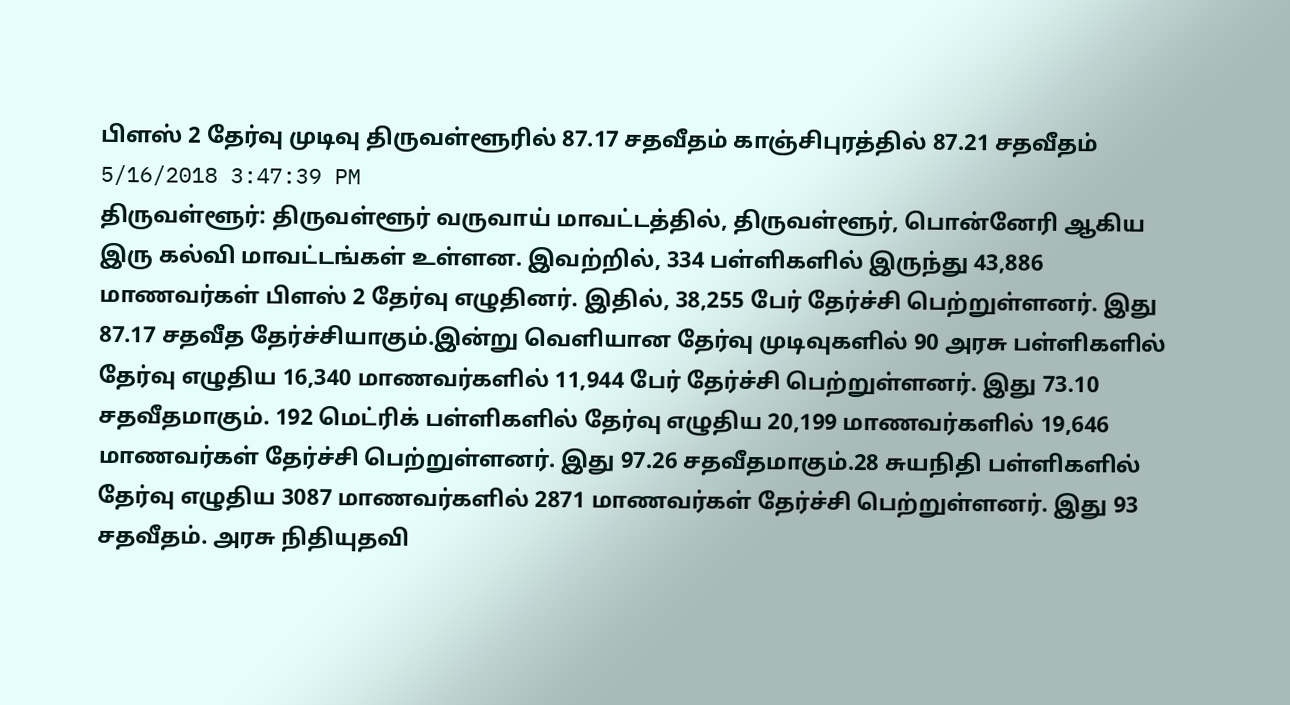பிளஸ் 2 தேர்வு முடிவு திருவள்ளூரில் 87.17 சதவீதம் காஞ்சிபுரத்தில் 87.21 சதவீதம்
5/16/2018 3:47:39 PM
திருவள்ளூர்: திருவள்ளூர் வருவாய் மாவட்டத்தில், திருவள்ளூர், பொன்னேரி ஆகிய இரு கல்வி மாவட்டங்கள் உள்ளன. இவற்றில், 334 பள்ளிகளில் இருந்து 43,886 மாணவர்கள் பிளஸ் 2 தேர்வு எழுதினர். இதில், 38,255 பேர் தேர்ச்சி பெற்றுள்ளனர். இது 87.17 சதவீத தேர்ச்சியாகும்.இன்று வெளியான தேர்வு முடிவுகளில் 90 அரசு பள்ளிகளில் தேர்வு எழுதிய 16,340 மாணவர்களில் 11,944 பேர் தேர்ச்சி பெற்றுள்ளனர். இது 73.10 சதவீதமாகும். 192 மெட்ரிக் பள்ளிகளில் தேர்வு எழுதிய 20,199 மாணவர்களில் 19,646 மாணவர்கள் தேர்ச்சி பெற்றுள்ளனர். இது 97.26 சதவீதமாகும்.28 சுயநிதி பள்ளிகளில் தேர்வு எழுதிய 3087 மாணவர்களில் 2871 மாணவர்கள் தேர்ச்சி பெற்றுள்ளனர். இது 93 சதவீதம். அரசு நிதியுதவி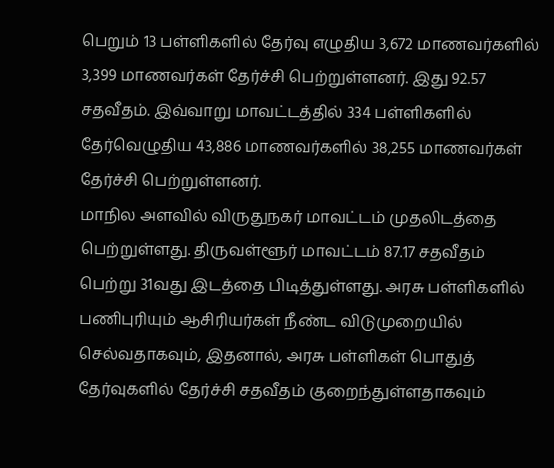பெறும் 13 பள்ளிகளில் தேர்வு எழுதிய 3,672 மாணவர்களில் 3,399 மாணவர்கள் தேர்ச்சி பெற்றுள்ளனர். இது 92.57 சதவீதம். இவ்வாறு மாவட்டத்தில் 334 பள்ளிகளில் தேர்வெழுதிய 43,886 மாணவர்களில் 38,255 மாணவர்கள் தேர்ச்சி பெற்றுள்ளனர்.
மாநில அளவில் விருதுநகர் மாவட்டம் முதலிடத்தை பெற்றுள்ளது. திருவள்ளூர் மாவட்டம் 87.17 சதவீதம் பெற்று 31வது இடத்தை பிடித்துள்ளது. அரசு பள்ளிகளில் பணிபுரியும் ஆசிரியர்கள் நீண்ட விடுமுறையில் செல்வதாகவும், இதனால், அரசு பள்ளிகள் பொதுத் தேர்வுகளில் தேர்ச்சி சதவீதம் குறைந்துள்ளதாகவும்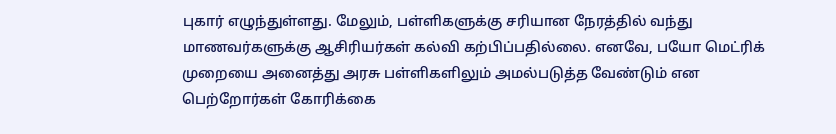புகார் எழுந்துள்ளது. மேலும், பள்ளிகளுக்கு சரியான நேரத்தில் வந்து மாணவர்களுக்கு ஆசிரியர்கள் கல்வி கற்பிப்பதில்லை. எனவே, பயோ மெட்ரிக் முறையை அனைத்து அரசு பள்ளிகளிலும் அமல்படுத்த வேண்டும் என பெற்றோர்கள் கோரிக்கை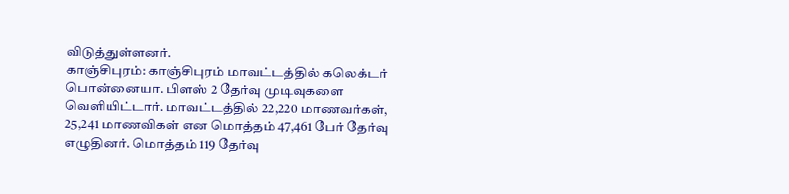விடுத்துள்ளனர்.
காஞ்சிபுரம்: காஞ்சிபுரம் மாவட்டத்தில் கலெக்டர் பொன்னையா. பிளஸ் 2 தேர்வு முடிவுகளை வெளியிட்டார். மாவட்டத்தில் 22,220 மாணவர்கள், 25,241 மாணவிகள் என மொத்தம் 47,461 பேர் தேர்வு எழுதினர். மொத்தம் 119 தேர்வு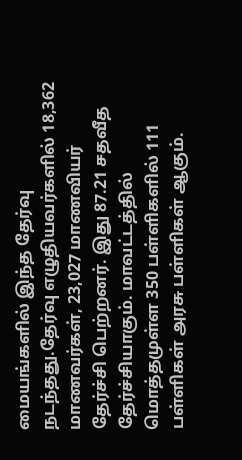மையங்களில் இந்த தேர்வு நடந்தது.தேர்வு எழுதியவர்களில் 18,362 மாணவர்கள், 23,027 மாணவியர் தேர்ச்சி பெற்றனர். இது 87.21 சதவீத தேர்ச்சியாகும். மாவட்டத்தில் மொத்தமுள்ள 350 பள்ளிகளில் 111 பள்ளிகள் அரசு பள்ளிகள் ஆகும்.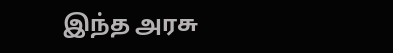இந்த அரசு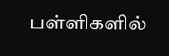பள்ளிகளில்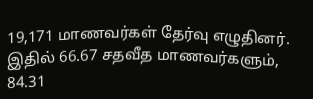19,171 மாணவர்கள் தேர்வு எழுதினர். இதில் 66.67 சதவீத மாணவர்களும், 84.31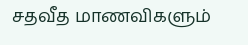சதவீத மாணவிகளும்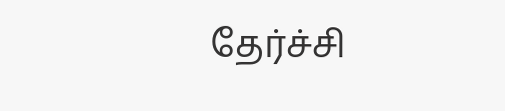தேர்ச்சி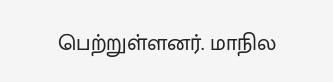பெற்றுள்ளனர். மாநில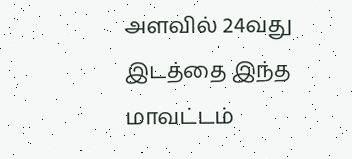அளவில் 24வது இடத்தை இந்த மாவட்டம்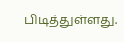பிடித்துள்ளது.